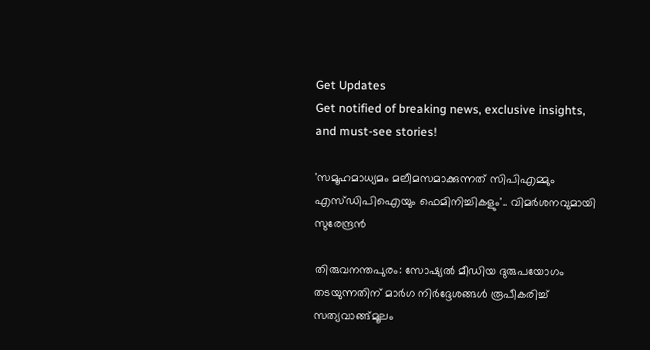Get Updates
Get notified of breaking news, exclusive insights, and must-see stories!

'സമൂഹമാധ്യമം മലീമസമാക്കുന്നത് സിപിഎമ്മും എസ്ഡിപിഐയും ഫെമിനിച്ചികളും'.. വിമര്‍ശനവുമായി സുരേന്ദ്രന്‍

തിരുവനന്തപുരം: സോഷ്യല്‍ മീഡിയ ദുരുപയോഗം തടയുന്നതിന് മാര്‍ഗ നിര്‍ദ്ദേശങ്ങള്‍ രൂപീകരിച്ച് സത്യവാങ്ങ്മൂലം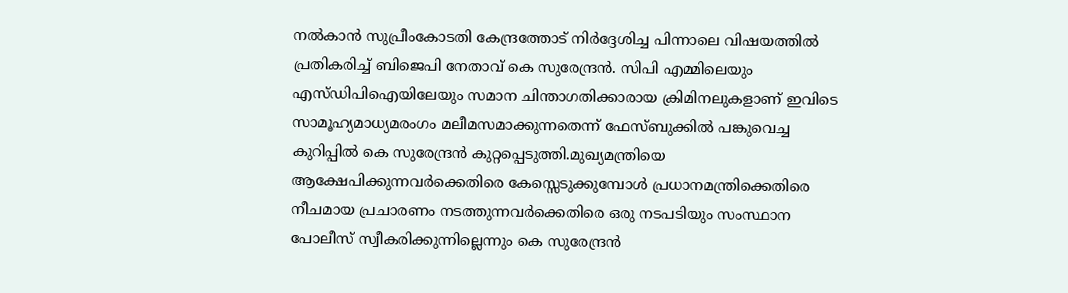നല്‍കാന്‍ സുപ്രീംകോടതി കേന്ദ്രത്തോട് നിര്‍ദ്ദേശിച്ച പിന്നാലെ വിഷയത്തില്‍ പ്രതികരിച്ച് ബിജെപി നേതാവ് കെ സുരേന്ദ്രന്‍. സിപി എമ്മിലെയും എസ്ഡിപിഐയിലേയും സമാന ചിന്താഗതിക്കാരായ ക്രിമിനലുകളാണ് ഇവിടെ സാമൂഹ്യമാധ്യമരംഗം മലീമസമാക്കുന്നതെന്ന് ഫേസ്ബുക്കില്‍ പങ്കുവെച്ച കുറിപ്പില്‍ കെ സുരേന്ദ്രന്‍ കുറ്റപ്പെടുത്തി.മുഖ്യമന്ത്രിയെ ആക്ഷേപിക്കുന്നവർക്കെതിരെ കേസ്സെടുക്കുമ്പോൾ പ്രധാനമന്ത്രിക്കെതിരെ നീചമായ പ്രചാരണം നടത്തുന്നവർക്കെതിരെ ഒരു നടപടിയും സംസ്ഥാന പോലീസ് സ്വീകരിക്കുന്നില്ലെന്നും കെ സുരേന്ദ്രന്‍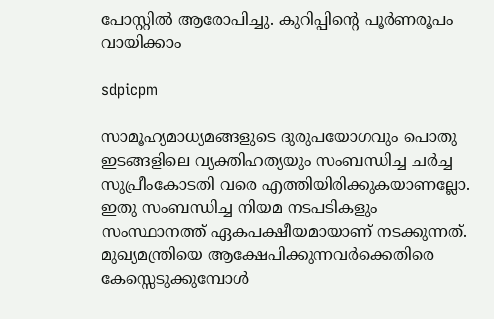പോസ്റ്റില്‍ ആരോപിച്ചു. കുറിപ്പിന്‍റെ പൂര്‍ണരൂപം വായിക്കാം

sdpicpm

സാമൂഹ്യമാധ്യമങ്ങളുടെ ദുരുപയോഗവും പൊതു ഇടങ്ങളിലെ വ്യക്തിഹത്യയും സംബന്ധിച്ച ചർച്ച സുപ്രീംകോടതി വരെ എത്തിയിരിക്കുകയാണല്ലോ. ഇതു സംബന്ധിച്ച നിയമ നടപടികളും സംസ്ഥാനത്ത് ഏകപക്ഷീയമായാണ് നടക്കുന്നത്. മുഖ്യമന്ത്രിയെ ആക്ഷേപിക്കുന്നവർക്കെതിരെ കേസ്സെടുക്കുമ്പോൾ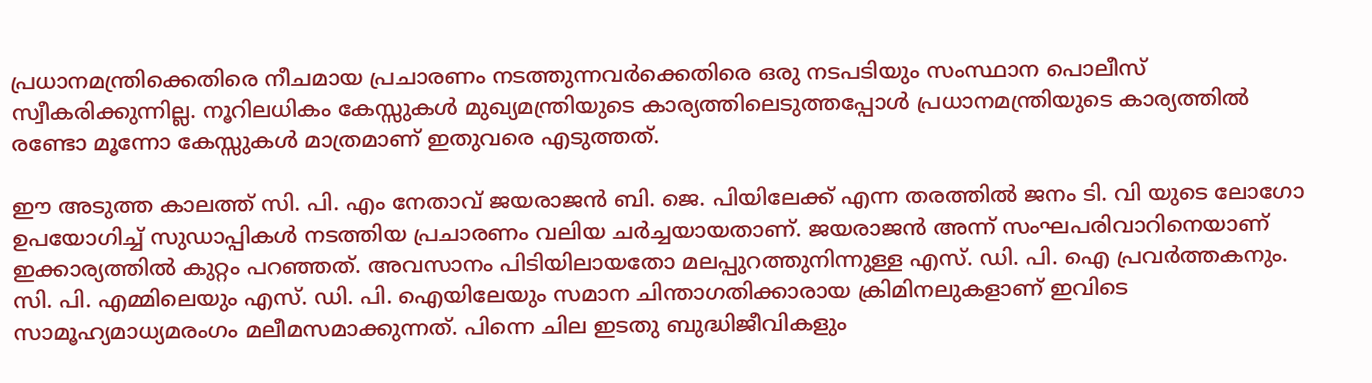പ്രധാനമന്ത്രിക്കെതിരെ നീചമായ പ്രചാരണം നടത്തുന്നവർക്കെതിരെ ഒരു നടപടിയും സംസ്ഥാന പൊലീസ് സ്വീകരിക്കുന്നില്ല. നൂറിലധികം കേസ്സുകൾ മുഖ്യമന്ത്രിയുടെ കാര്യത്തിലെടുത്തപ്പോൾ പ്രധാനമന്ത്രിയുടെ കാര്യത്തിൽ രണ്ടോ മൂന്നോ കേസ്സുകൾ മാത്രമാണ് ഇതുവരെ എടുത്തത്.

ഈ അടുത്ത കാലത്ത് സി. പി. എം നേതാവ് ജയരാജൻ ബി. ജെ. പിയിലേക്ക് എന്ന തരത്തിൽ ജനം ടി. വി യുടെ ലോഗോ ഉപയോഗിച്ച് സുഡാപ്പികൾ നടത്തിയ പ്രചാരണം വലിയ ചർച്ചയായതാണ്. ജയരാജൻ അന്ന് സംഘപരിവാറിനെയാണ് ഇക്കാര്യത്തിൽ കുറ്റം പറഞ്ഞത്. അവസാനം പിടിയിലായതോ മലപ്പുറത്തുനിന്നുള്ള എസ്. ഡി. പി. ഐ പ്രവർത്തകനും. സി. പി. എമ്മിലെയും എസ്. ഡി. പി. ഐയിലേയും സമാന ചിന്താഗതിക്കാരായ ക്രിമിനലുകളാണ് ഇവിടെ സാമൂഹ്യമാധ്യമരംഗം മലീമസമാക്കുന്നത്. പിന്നെ ചില ഇടതു ബുദ്ധിജീവികളും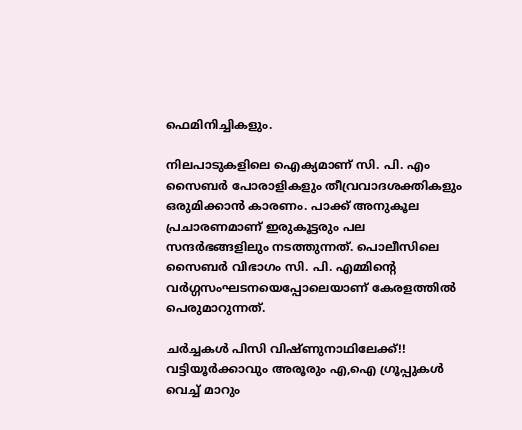ഫെമിനിച്ചികളും.

നിലപാടുകളിലെ ഐക്യമാണ് സി. പി. എം സൈബർ പോരാളികളും തീവ്രവാദശക്തികളും ഒരുമിക്കാൻ കാരണം. പാക്ക് അനുകൂല പ്രചാരണമാണ് ഇരുകൂട്ടരും പല സന്ദർഭങ്ങളിലും നടത്തുന്നത്. പൊലീസിലെ സൈബർ വിഭാഗം സി. പി. എമ്മിന്റെ വർഗ്ഗസംഘടനയെപ്പോലെയാണ് കേരളത്തിൽ പെരുമാറുന്നത്.

ചര്‍ച്ചകള്‍ പിസി വിഷ്ണുനാഥിലേക്ക്!! വട്ടിയൂര്‍ക്കാവും അരൂരും എ,ഐ ഗ്രൂപ്പുകള്‍ വെച്ച് മാറും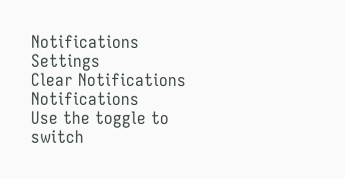Notifications
Settings
Clear Notifications
Notifications
Use the toggle to switch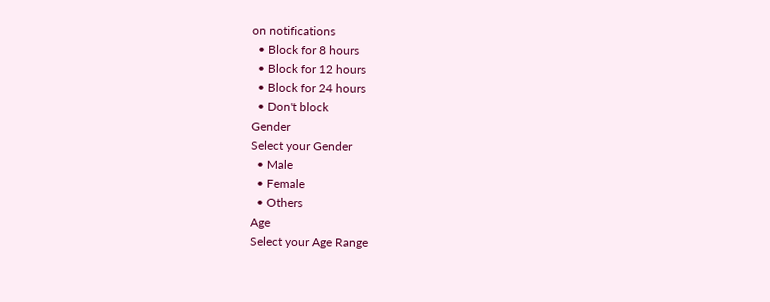on notifications
  • Block for 8 hours
  • Block for 12 hours
  • Block for 24 hours
  • Don't block
Gender
Select your Gender
  • Male
  • Female
  • Others
Age
Select your Age Range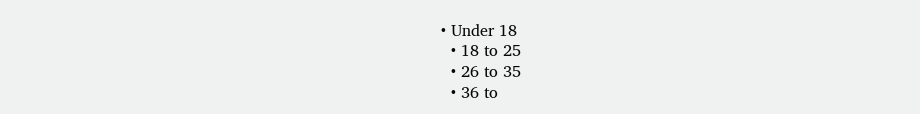• Under 18
  • 18 to 25
  • 26 to 35
  • 36 to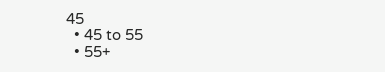45
  • 45 to 55
  • 55+